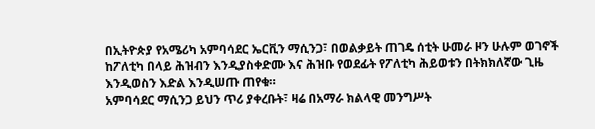በኢትዮጵያ የአሜሪካ አምባሳደር ኤርቪን ማሲንጋ፣ በወልቃይት ጠገዴ ሰቲት ሁመራ ዞን ሁሉም ወገኖች ከፖለቲካ በላይ ሕዝብን እንዲያስቀድሙ እና ሕዝቡ የወደፊት የፖለቲካ ሕይወቱን በትክክለኛው ጊዜ እንዲወስን እድል እንዲሠጡ ጠየቁ።
አምባሳደር ማሲንጋ ይህን ጥሪ ያቀረቡት፣ ዛሬ በአማራ ክልላዊ መንግሥት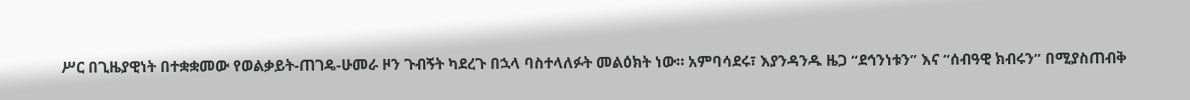ሥር በጊዜያዊነት በተቋቋመው የወልቃይት-ጠገዴ-ሁመራ ዞን ጉብኝት ካደረጉ በኋላ ባስተላለፉት መልዕክት ነው። አምባሳደሩ፣ እያንዳንዱ ዜጋ “ደኅንነቱን” እና “ሰብዓዊ ክብሩን” በሚያስጠብቅ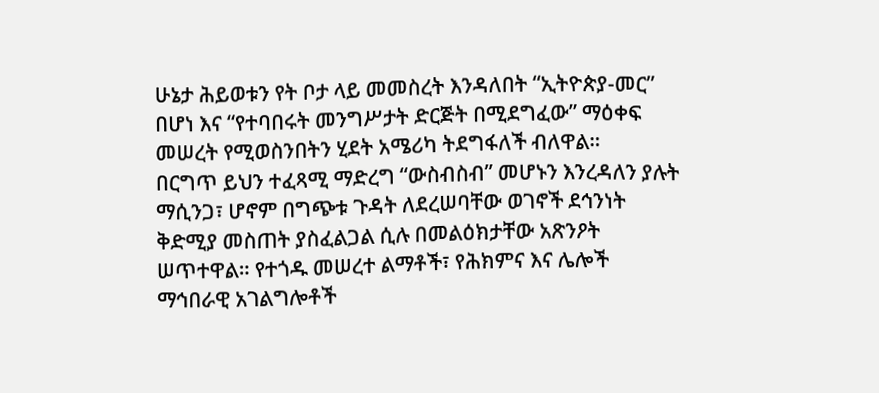ሁኔታ ሕይወቱን የት ቦታ ላይ መመስረት እንዳለበት “ኢትዮጵያ-መር” በሆነ እና “የተባበሩት መንግሥታት ድርጅት በሚደግፈው” ማዕቀፍ መሠረት የሚወስንበትን ሂደት አሜሪካ ትደግፋለች ብለዋል።
በርግጥ ይህን ተፈጻሚ ማድረግ “ውስብስብ” መሆኑን እንረዳለን ያሉት ማሲንጋ፣ ሆኖም በግጭቱ ጉዳት ለደረሠባቸው ወገኖች ደኅንነት ቅድሚያ መስጠት ያስፈልጋል ሲሉ በመልዕክታቸው አጽንዖት ሠጥተዋል። የተጎዱ መሠረተ ልማቶች፣ የሕክምና እና ሌሎች ማኅበራዊ አገልግሎቶች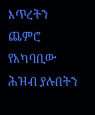እጥረትን ጨምሮ የአካባቢው ሕዝብ ያሉበትን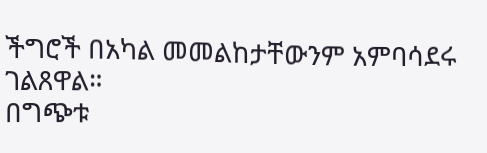ችግሮች በአካል መመልከታቸውንም አምባሳደሩ ገልጸዋል።
በግጭቱ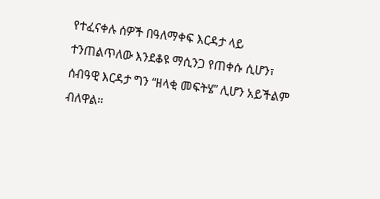የተፈናቀሉ ሰዎች በዓለማቀፍ እርዳታ ላይ ተንጠልጥለው እንደቆዩ ማሲንጋ የጠቀሱ ሲሆን፣ ሰብዓዊ እርዳታ ግን “ዘላቂ መፍትሄ” ሊሆን አይችልም ብለዋል።